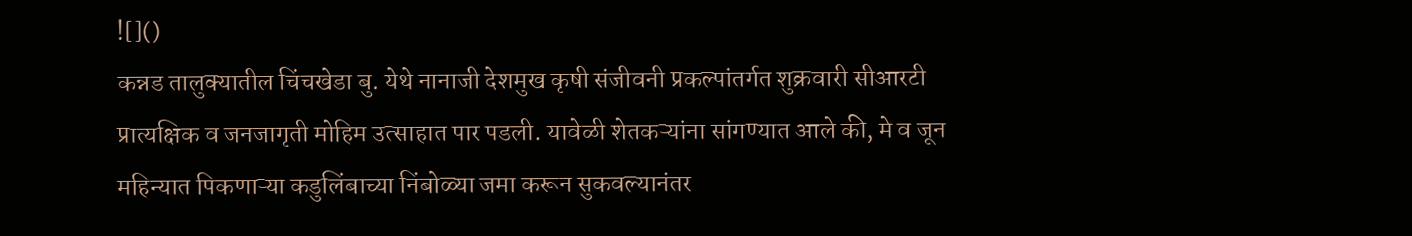![]()
कन्नड तालुक्यातील चिंचखेडा बु. येथे नानाजी देशमुख कृषी संजीवनी प्रकल्पांतर्गत शुक्रवारी सीआरटी प्रात्यक्षिक व जनजागृती मोहिम उत्साहात पार पडली. यावेळी शेतकऱ्यांना सांगण्यात आले की, मे व जून महिन्यात पिकणाऱ्या कडुलिंबाच्या निंबोळ्या जमा करून सुकवल्यानंतर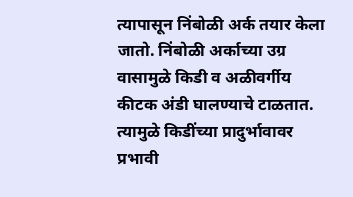त्यापासून निंबोळी अर्क तयार केला जातो. निंबोळी अर्काच्या उग्र वासामुळे किडी व अळीवर्गीय कीटक अंडी घालण्याचे टाळतात. त्यामुळे किडींच्या प्रादुर्भावावर प्रभावी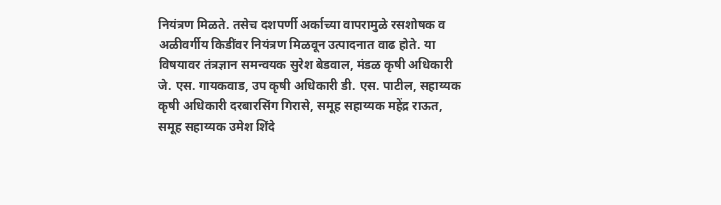नियंत्रण मिळते. तसेच दशपर्णी अर्काच्या वापरामुळे रसशोषक व अळीवर्गीय किडींवर नियंत्रण मिळवून उत्पादनात वाढ होते. या विषयावर तंत्रज्ञान समन्वयक सुरेश बेडवाल, मंडळ कृषी अधिकारी जे. एस. गायकवाड, उप कृषी अधिकारी डी. एस. पाटील, सहाय्यक कृषी अधिकारी दरबारसिंग गिरासे, समूह सहाय्यक महेंद्र राऊत, समूह सहाय्यक उमेश शिंदे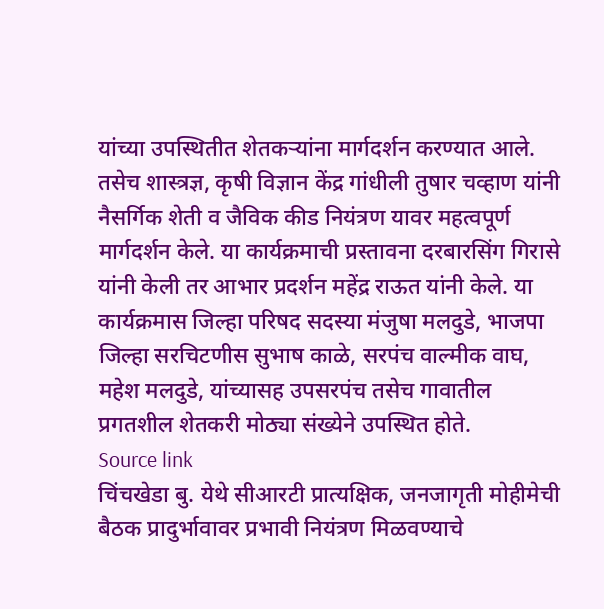यांच्या उपस्थितीत शेतकऱ्यांना मार्गदर्शन करण्यात आले. तसेच शास्त्रज्ञ, कृषी विज्ञान केंद्र गांधीली तुषार चव्हाण यांनी नैसर्गिक शेती व जैविक कीड नियंत्रण यावर महत्वपूर्ण मार्गदर्शन केले. या कार्यक्रमाची प्रस्तावना दरबारसिंग गिरासे यांनी केली तर आभार प्रदर्शन महेंद्र राऊत यांनी केले. या कार्यक्रमास जिल्हा परिषद सदस्या मंजुषा मलदुडे, भाजपा जिल्हा सरचिटणीस सुभाष काळे, सरपंच वाल्मीक वाघ, महेश मलदुडे, यांच्यासह उपसरपंच तसेच गावातील प्रगतशील शेतकरी मोठ्या संख्येने उपस्थित होते.
Source link
चिंचखेडा बु. येथे सीआरटी प्रात्यक्षिक, जनजागृती मोहीमेची बैठक प्रादुर्भावावर प्रभावी नियंत्रण मिळवण्याचे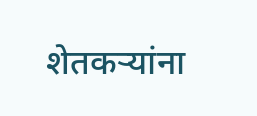शेतकऱ्यांना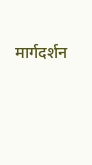मार्गदर्शन